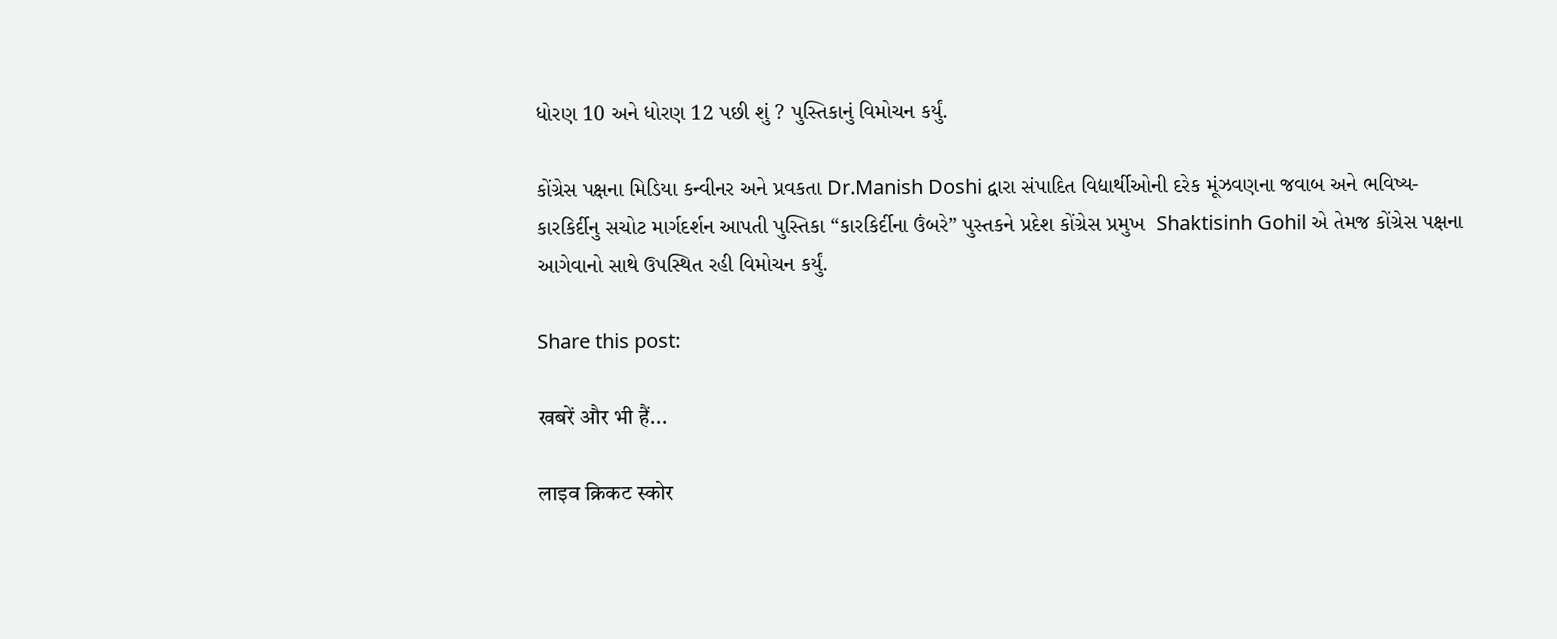ધોરણ 10 અને ધોરણ 12 પછી શું ? પુસ્તિકાનું વિમોચન કર્યું.

કોંગ્રેસ પક્ષના મિડિયા કન્વીનર અને પ્રવકતા Dr.Manish Doshi દ્વારા સંપાદિત વિદ્યાર્થીઓની દરેક મૂંઝવણના જવાબ અને ભવિષ્ય- કારકિર્દીનુ સચોટ માર્ગદર્શન આપતી પુસ્તિકા “કારકિર્દીના ઉંબરે” પુસ્તકને પ્રદેશ કોંગ્રેસ પ્રમુખ  Shaktisinh Gohil એ તેમજ કોંગ્રેસ પક્ષના આગેવાનો સાથે ઉપસ્થિત રહી વિમોચન કર્યું.

Share this post:

खबरें और भी हैं...

लाइव क्रिकट स्कोर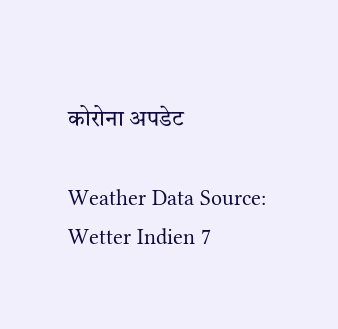कोरोना अपडेट

Weather Data Source: Wetter Indien 7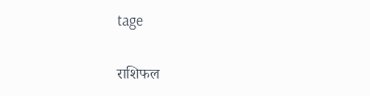tage

राशिफल